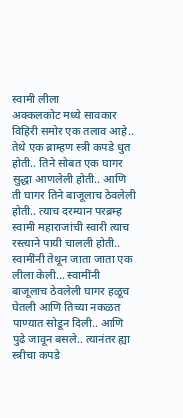स्वामी लीला
अक्कलकोट मध्ये सावकार विहिरी समोर एक तलाव आहे.. तेथे एक ब्राम्हण स्त्री कपडे धुत होती.. तिने सोबत एक घागर सुद्धा आणलेली होती.. आणि ती घागर तिने बाजूलाच ठेवलेली होती.. त्याच दरम्यान परब्रम्ह स्वामी महाराजांची स्वारी त्याच रस्त्याने पायी चालली होती.. स्वामींनी तेथून जाता जाता एक लीला केली… स्वामींनी बाजूलाच ठेवलेली घागर हळूच घेतली आणि तिच्या नकळत पाण्यात सोडून दिली.. आणि पुढे जावून बसले.. त्यानंतर ह्या स्त्रीचा कपडे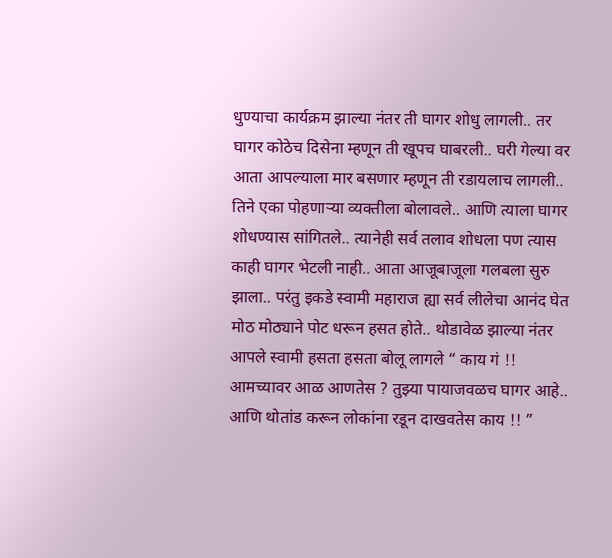धुण्याचा कार्यक्रम झाल्या नंतर ती घागर शोधु लागली.. तर घागर कोठेच दिसेना म्हणून ती खूपच घाबरली.. घरी गेल्या वर आता आपल्याला मार बसणार म्हणून ती रडायलाच लागली.. तिने एका पोहणाऱ्या व्यक्तीला बोलावले.. आणि त्याला घागर शोधण्यास सांगितले.. त्यानेही सर्व तलाव शोधला पण त्यास काही घागर भेटली नाही.. आता आजूबाजूला गलबला सुरु झाला.. परंतु इकडे स्वामी महाराज ह्या सर्व लीलेचा आनंद घेत मोठ मोठ्याने पोट धरून हसत होते.. थोडावेळ झाल्या नंतर आपले स्वामी हसता हसता बोलू लागले “ काय गं !! आमच्यावर आळ आणतेस ? तुझ्या पायाजवळच घागर आहे.. आणि थोतांड करून लोकांना रडून दाखवतेस काय !! ”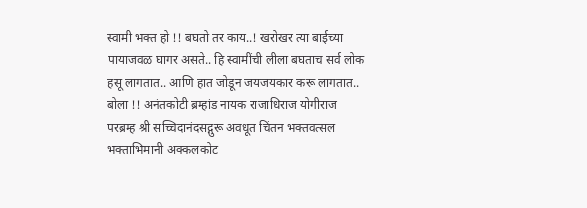स्वामी भक्त हो !! बघतो तर काय..! खरोखर त्या बाईच्या पायाजवळ घागर असते.. हि स्वामींची लीला बघताच सर्व लोक हसू लागतात.. आणि हात जोडून जयजयकार करू लागतात..
बोला !! अनंतकोटी ब्रम्हांड नायक राजाधिराज योगीराज परब्रम्ह श्री सच्चिदानंदसद्गुरू अवधूत चिंतन भक्तवत्सल भक्ताभिमानी अक्कलकोट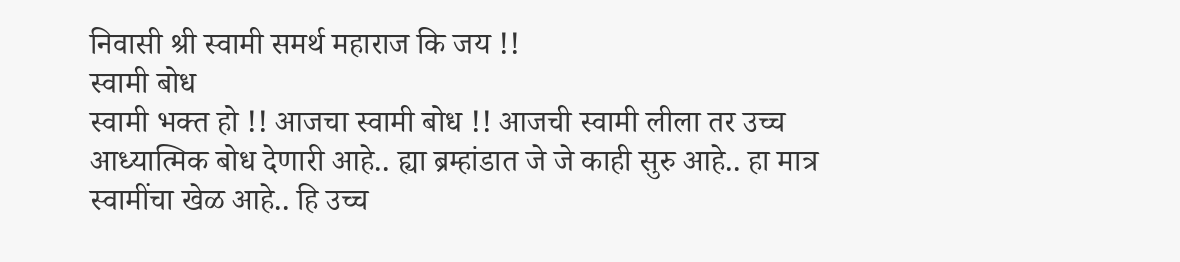निवासी श्री स्वामी समर्थ महाराज कि जय !!
स्वामी बोध
स्वामी भक्त हो !! आजचा स्वामी बोध !! आजची स्वामी लीला तर उच्च आध्यात्मिक बोध देणारी आहे.. ह्या ब्रम्हांडात जे जे काही सुरु आहे.. हा मात्र स्वामींचा खेळ आहे.. हि उच्च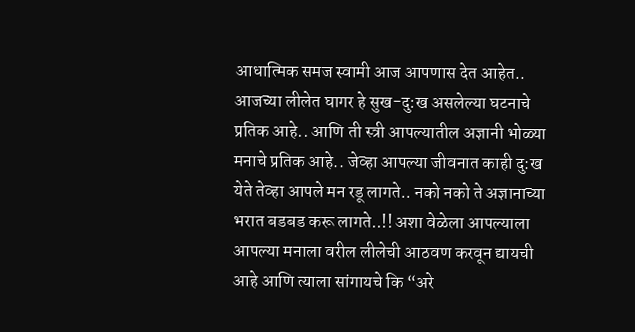आधात्मिक समज स्वामी आज आपणास देत आहेत.. आजच्या लीलेत घागर हे सुख-दु:ख असलेल्या घटनाचे प्रतिक आहे.. आणि ती स्त्री आपल्यातील अज्ञानी भोळ्या मनाचे प्रतिक आहे.. जेव्हा आपल्या जीवनात काही दु:ख येते तेव्हा आपले मन रडू लागते.. नको नको ते अज्ञानाच्या भरात बडबड करू लागते..!! अशा वेळेला आपल्याला आपल्या मनाला वरील लीलेची आठवण करवून द्यायची आहे आणि त्याला सांगायचे कि “अरे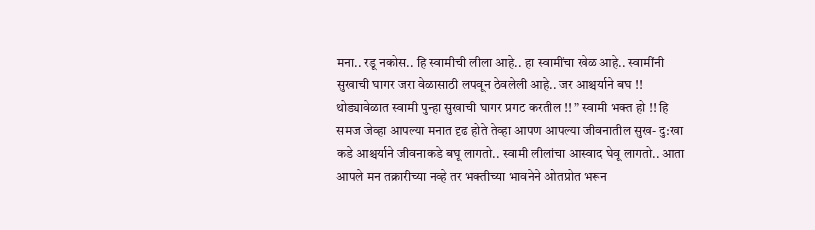मना.. रडू नकोस.. हि स्वामीची लीला आहे.. हा स्वामींचा खेळ आहे.. स्वामींनी सुखाची घागर जरा वेळासाठी लपवून ठेवलेली आहे.. जर आश्चर्याने बघ !! थोड्यावेळात स्वामी पुन्हा सुखाची घागर प्रगट करतील !! ” स्वामी भक्त हो !! हि समज जेव्हा आपल्या मनात दृढ होते तेव्हा आपण आपल्या जीवनातील सुख- दु:खा कडे आश्चर्याने जीवनाकडे बघू लागतो.. स्वामी लीलांचा आस्वाद घेवू लागतो.. आता आपले मन तक्रारीच्या नव्हे तर भक्तीच्या भावनेने ओतप्रोत भरून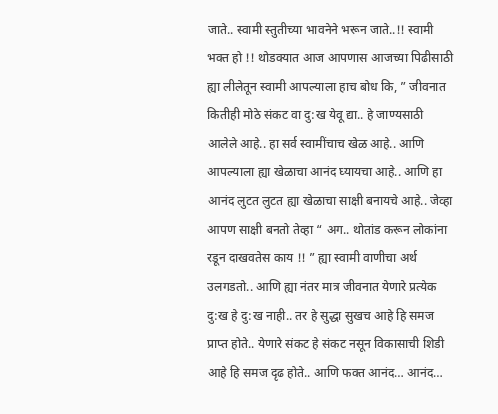जाते.. स्वामी स्तुतीच्या भावनेने भरून जाते..!! स्वामी भक्त हो !! थोडक्यात आज आपणास आजच्या पिढीसाठी ह्या लीलेतून स्वामी आपल्याला हाच बोध कि, ” जीवनात कितीही मोठे संकट वा दु:ख येवू द्या.. हे जाण्यसाठी आलेले आहे.. हा सर्व स्वामींचाच खेळ आहे.. आणि आपल्याला ह्या खेळाचा आनंद घ्यायचा आहे.. आणि हा आनंद लुटत लुटत ह्या खेळाचा साक्षी बनायचे आहे.. जेव्हा आपण साक्षी बनतो तेव्हा “ अग.. थोतांड करून लोकांना रडून दाखवतेस काय !! ” ह्या स्वामी वाणीचा अर्थ उलगडतो.. आणि ह्या नंतर मात्र जीवनात येणारे प्रत्येक दु:ख हे दु:ख नाही.. तर हे सुद्धा सुखच आहे हि समज प्राप्त होते.. येणारे संकट हे संकट नसून विकासाची शिडी आहे हि समज दृढ होते.. आणि फक्त आनंद… आनंद…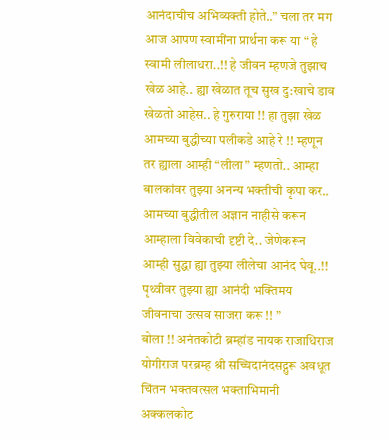आनंदाचीच अभिव्यक्ती होते..” चला तर मग आज आपण स्वामींना प्रार्थना करू या “ हे स्वामी लीलाधरा..!! हे जीवन म्हणजे तुझाच खेळ आहे.. ह्या खेळात तूच सुख दु:खाचे डाव खेळतो आहेस.. हे गुरुराया !! हा तुझा खेळ आमच्या बुद्धीच्या पलीकडे आहे रे !! म्हणून तर ह्याला आम्ही “लीला” म्हणतो.. आम्हा बालकांवर तुझ्या अनन्य भक्तीची कृपा कर.. आमच्या बुद्धीतील अज्ञान नाहीसे करून आम्हाला विवेकाची दृष्टी दे.. जेणेकरून आम्ही सुद्धा ह्या तुझ्या लीलेचा आनंद घेवू..!! पृथ्वीवर तुझ्या ह्या आनंदी भक्तिमय जीवनाचा उत्सव साजरा करू !! ”
बोला !! अनंतकोटी ब्रम्हांड नायक राजाधिराज योगीराज परब्रम्ह श्री सच्चिदानंदसद्गुरू अवधूत चिंतन भक्तवत्सल भक्ताभिमानी अक्कलकोट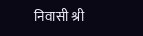निवासी श्री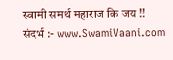स्वामी समर्थ महाराज कि जय !!
संदर्भ :- www.SwamiVaani.com